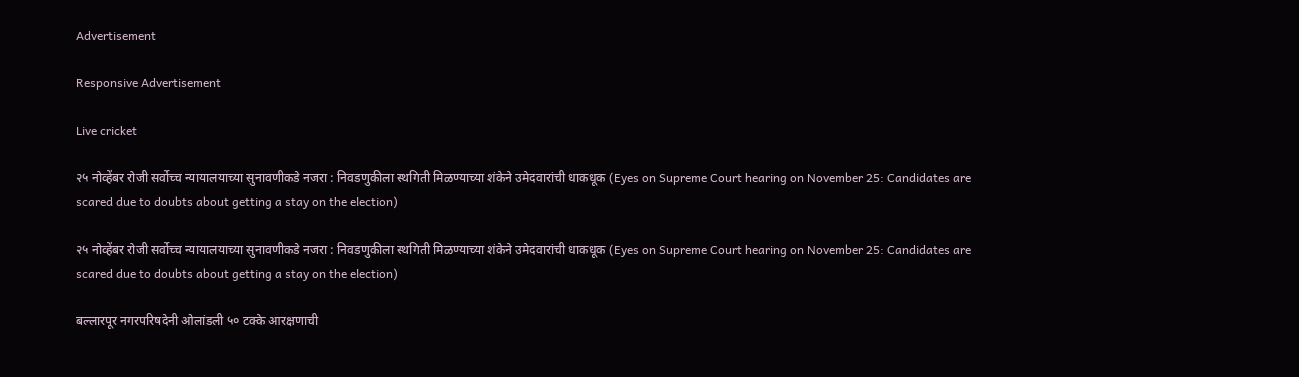Advertisement

Responsive Advertisement

Live cricket

२५ नोव्हेंबर रोजी सर्वोच्च न्यायालयाच्या सुनावणीकडे नजरा : निवडणुकीला स्थगिती मिळण्याच्या शंकेने उमेदवारांची धाकधूक (Eyes on Supreme Court hearing on November 25: Candidates are scared due to doubts about getting a stay on the election)

२५ नोव्हेंबर रोजी सर्वोच्च न्यायालयाच्या सुनावणीकडे नजरा : निवडणुकीला स्थगिती मिळण्याच्या शंकेने उमेदवारांची धाकधूक (Eyes on Supreme Court hearing on November 25: Candidates are scared due to doubts about getting a stay on the election)

बल्लारपूर नगरपरिषदेनी ओलांडली ५० टक्के आरक्षणाची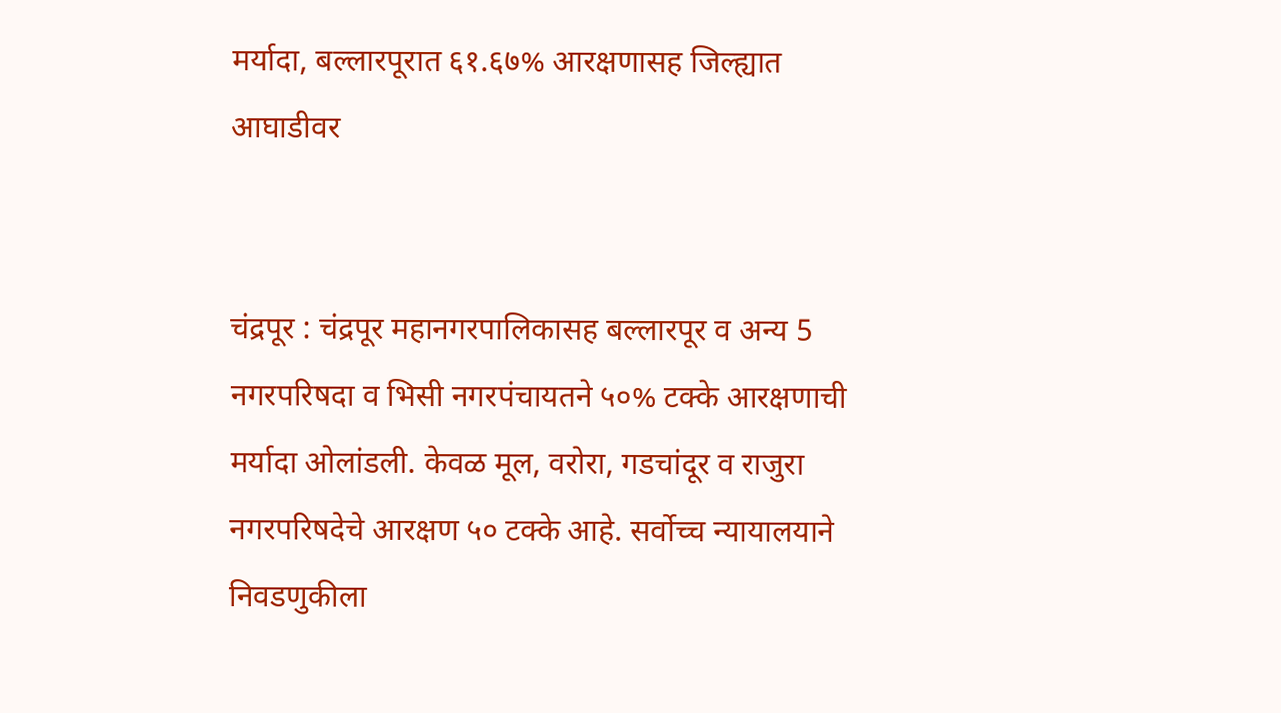मर्यादा, बल्लारपूरात ६१.६७% आरक्षणासह जिल्ह्यात आघाडीवर


चंद्रपूर : चंद्रपूर महानगरपालिकासह बल्लारपूर व अन्य 5 नगरपरिषदा व भिसी नगरपंचायतने ५०% टक्के आरक्षणाची मर्यादा ओलांडली. केवळ मूल, वरोरा, गडचांदूर व राजुरा नगरपरिषदेचे आरक्षण ५० टक्के आहे. सर्वोच्च न्यायालयाने निवडणुकीला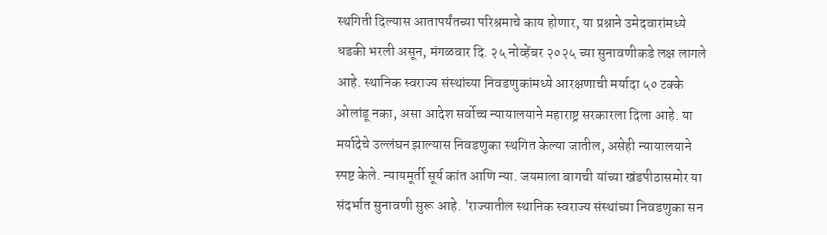स्थगिती दिल्यास आतापर्यंतच्या परिश्रमाचे काय होणार, या प्रश्नाने उमेदवारांमध्ये धडकी भरली असून, मंगळवार दि. २५ नोव्हेंबर २०२५ च्या सुनावणीकडे लक्ष लागले आहे. स्थानिक स्वराज्य संस्थांच्या निवडणुकांमध्ये आरक्षणाची मर्यादा ५० टक्के ओलांडू नका, असा आदेश सर्वोच्च न्यायालयाने महाराष्ट्र सरकारला दिला आहे. या मर्यादेचे उल्लंघन झाल्यास निवडणुका स्थगित केल्या जातील, असेही न्यायालयाने स्पष्ट केले. न्यायमूर्ती सूर्य कांत आणि न्या. जयमाला बागची यांच्या खंडपीठासमोर या संदर्भात सुनावणी सुरू आहे. 'राज्यातील स्थानिक स्वराज्य संस्थांच्या निवडणुका सन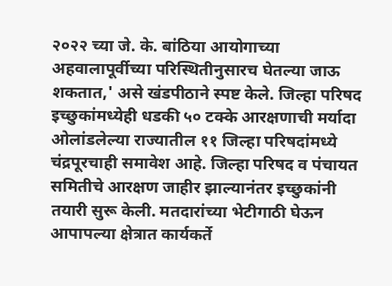२०२२ च्या जे. के. बांठिया आयोगाच्या अहवालापूर्वीच्या परिस्थितीनुसारच घेतल्या जाऊ शकतात,' असे खंडपीठाने स्पष्ट केले. जिल्हा परिषद इच्छुकांमध्येही धडकी ५० टक्के आरक्षणाची मर्यादा ओलांडलेल्या राज्यातील ११ जिल्हा परिषदांमध्ये चंद्रपूरचाही समावेश आहे. जिल्हा परिषद व पंचायत समितीचे आरक्षण जाहीर झाल्यानंतर इच्छुकांनी तयारी सुरू केली. मतदारांच्या भेटीगाठी घेऊन आपापल्या क्षेत्रात कार्यकर्ते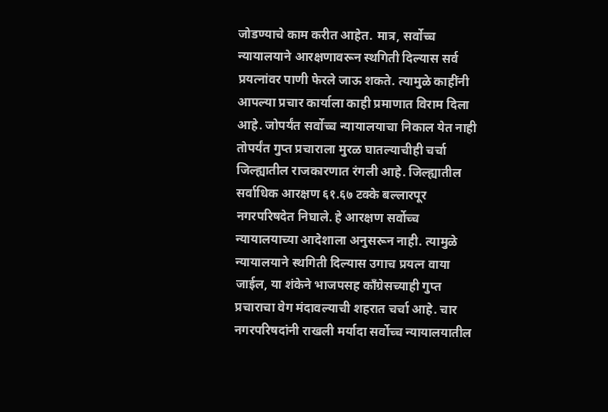जोडण्याचे काम करीत आहेत. मात्र, सर्वोच्च न्यायालयाने आरक्षणावरून स्थगिती दिल्यास सर्व प्रयत्नांवर पाणी फेरले जाऊ शकते. त्यामुळे काहींनी आपल्या प्रचार कार्याला काही प्रमाणात विराम दिला आहे. जोपर्यंत सर्वोच्च न्यायालयाचा निकाल येत नाही तोपर्यंत गुप्त प्रचाराला मुरळ घातल्याचीही चर्चा जिल्ह्यातील राजकारणात रंगली आहे. जिल्ह्यातील सर्वाधिक आरक्षण ६१.६७ टक्के बल्लारपूर नगरपरिषदेत निघाले. हे आरक्षण सर्वोच्च न्यायालयाच्या आदेशाला अनुसरून नाही. त्यामुळे न्यायालयाने स्थगिती दिल्यास उगाच प्रयत्न वाया जाईल, या शंकेने भाजपसह काँग्रेसच्याही गुप्त प्रचाराचा वेग मंदावल्याची शहरात चर्चा आहे. चार नगरपरिषदांनी राखली मर्यादा सर्वोच्च न्यायालयातील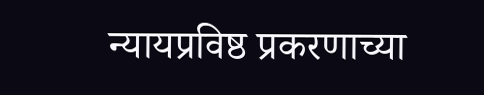न्यायप्रविष्ठ प्रकरणाच्या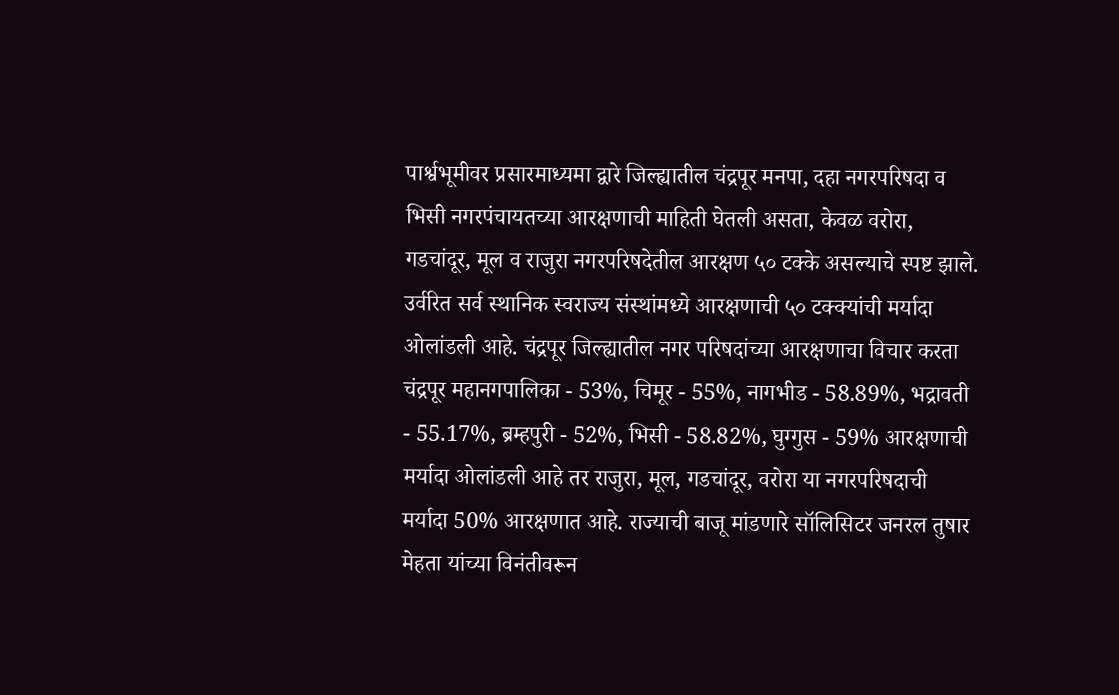पार्श्वभूमीवर प्रसारमाध्यमा द्वारे जिल्ह्यातील चंद्रपूर मनपा, दहा नगरपरिषदा व भिसी नगरपंचायतच्या आरक्षणाची माहिती घेतली असता, केवळ वरोरा, गडचांदूर, मूल व राजुरा नगरपरिषदेतील आरक्षण ५० टक्के असल्याचे स्पष्ट झाले. उर्वरित सर्व स्थानिक स्वराज्य संस्थांमध्ये आरक्षणाची ५० टक्क्यांची मर्यादा ओलांडली आहे. चंद्रपूर जिल्ह्यातील नगर परिषदांच्या आरक्षणाचा विचार करता चंद्रपूर महानगपालिका - 53%, चिमूर - 55%, नागभीड - 58.89%, भद्रावती - 55.17%, ब्रम्हपुरी - 52%, भिसी - 58.82%, घुग्गुस - 59% आरक्षणाची मर्यादा ओलांडली आहे तर राजुरा, मूल, गडचांदूर, वरोरा या नगरपरिषदाची मर्यादा 50% आरक्षणात आहे. राज्याची बाजू मांडणारे सॉलिसिटर जनरल तुषार मेहता यांच्या विनंतीवरून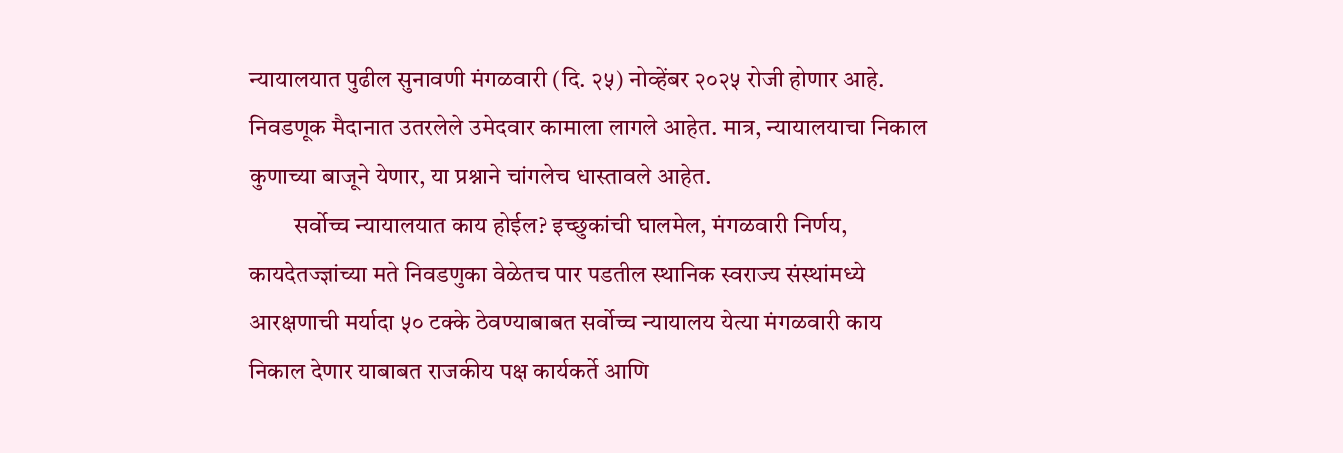न्यायालयात पुढील सुनावणी मंगळवारी (दि. २५) नोव्हेंबर २०२५ रोजी होणार आहे. निवडणूक मैदानात उतरलेले उमेदवार कामाला लागले आहेत. मात्र, न्यायालयाचा निकाल कुणाच्या बाजूने येणार, या प्रश्नाने चांगलेच धास्तावले आहेत.
         सर्वोच्च न्यायालयात काय होईल? इच्छुकांची घालमेल, मंगळवारी निर्णय, कायदेतज्ज्ञांच्या मते निवडणुका वेळेतच पार पडतील स्थानिक स्वराज्य संस्थांमध्ये आरक्षणाची मर्यादा ५० टक्के ठेवण्याबाबत सर्वोच्च न्यायालय येत्या मंगळवारी काय निकाल देणार याबाबत राजकीय पक्ष कार्यकर्ते आणि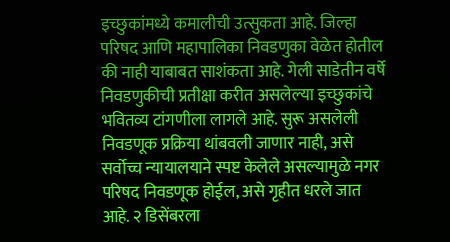इच्छुकांमध्ये कमालीची उत्सुकता आहे. जिल्हा परिषद आणि महापालिका निवडणुका वेळेत होतील की नाही याबाबत साशंकता आहे. गेली साडेतीन वर्षे निवडणुकीची प्रतीक्षा करीत असलेल्या इच्छुकांचे भवितव्य टांगणीला लागले आहे. सुरू असलेली निवडणूक प्रक्रिया थांबवली जाणार नाही, असे सर्वोच्च न्यायालयाने स्पष्ट केलेले असल्यामुळे नगर परिषद निवडणूक होईल, असे गृहीत धरले जात आहे. २ डिसेंबरला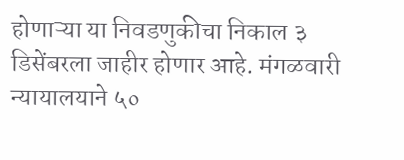होणाऱ्या या निवडणुकीचा निकाल ३ डिसेंबरला जाहीर होणार आहे. मंगळवारी न्यायालयाने ५०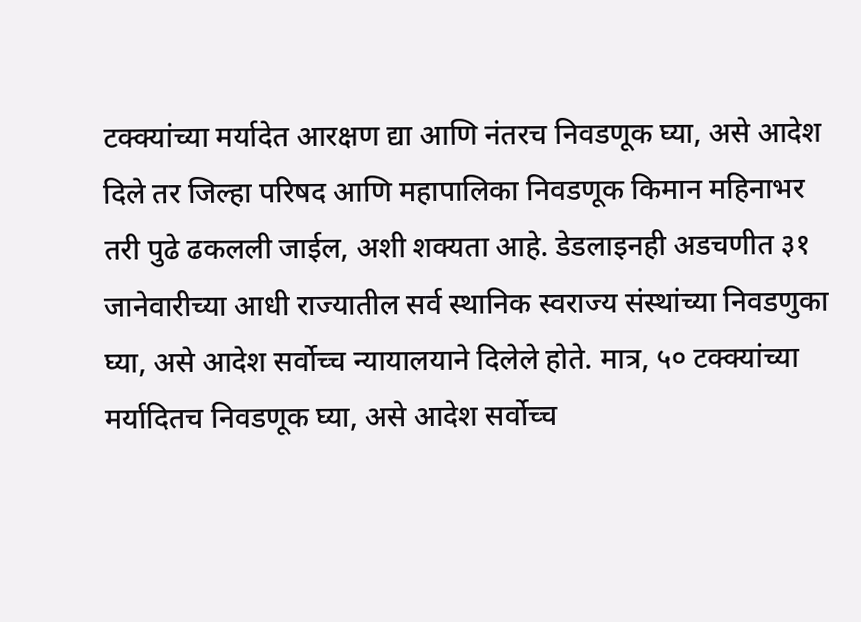टक्क्यांच्या मर्यादेत आरक्षण द्या आणि नंतरच निवडणूक घ्या, असे आदेश दिले तर जिल्हा परिषद आणि महापालिका निवडणूक किमान महिनाभर तरी पुढे ढकलली जाईल, अशी शक्यता आहे. डेडलाइनही अडचणीत ३१ जानेवारीच्या आधी राज्यातील सर्व स्थानिक स्वराज्य संस्थांच्या निवडणुका घ्या, असे आदेश सर्वोच्च न्यायालयाने दिलेले होते. मात्र, ५० टक्क्यांच्या मर्यादितच निवडणूक घ्या, असे आदेश सर्वोच्च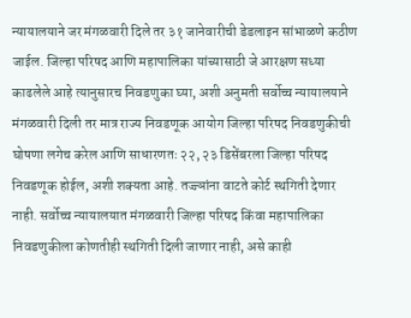न्यायालयाने जर मंगळवारी दिले तर ३१ जानेवारीची डेडलाइन सांभाळणे कठीण जाईल. जिल्हा परिषद आणि महापालिका यांच्यासाठी जे आरक्षण सध्या काढलेले आहे त्यानुसारच निवडणुका घ्या, अशी अनुमती सर्वोच्च न्यायालयाने मंगळवारी दिली तर मात्र राज्य निवडणूक आयोग जिल्हा परिषद निवडणुकीची घोषणा लगेच करेल आणि साधारणतः २२, २३ डिसेंबरला जिल्हा परिषद निवडणूक होईल, अशी शक्यता आहे. तज्ज्ञांना वाटते कोर्ट स्थगिती देणार नाही. सर्वोच्च न्यायालयात मंगळवारी जिल्हा परिषद किंवा महापालिका निवडणुकीला कोणतीही स्थगिती दिली जाणार नाही, असे काही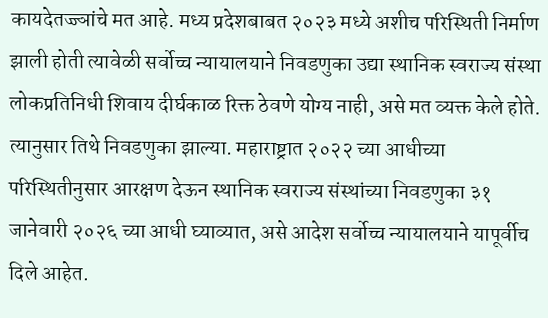कायदेतज्ज्ञांचे मत आहे. मध्य प्रदेशबाबत २०२३ मध्ये अशीच परिस्थिती निर्माण झाली होती त्यावेळी सर्वोच्च न्यायालयाने निवडणुका उद्या स्थानिक स्वराज्य संस्था लोकप्रतिनिधी शिवाय दीर्घकाळ रिक्त ठेवणे योग्य नाही, असे मत व्यक्त केले होते. त्यानुसार तिथे निवडणुका झाल्या. महाराष्ट्रात २०२२ च्या आधीच्या परिस्थितीनुसार आरक्षण देऊन स्थानिक स्वराज्य संस्थांच्या निवडणुका ३१ जानेवारी २०२६ च्या आधी घ्याव्यात, असे आदेश सर्वोच्च न्यायालयाने यापूर्वीच दिले आहेत.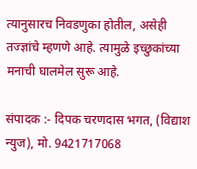त्यानुसारच निवडणुका होतील, असेही तज्ज्ञांचे म्हणणे आहे. त्यामुळे इच्छुकांच्या मनाची घालमेल सुरू आहे.

संपादक :- दिपक चरणदास भगत, (विद्याश न्युज), मो. 9421717068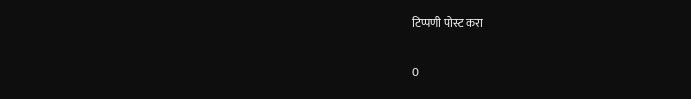टिप्पणी पोस्ट करा

0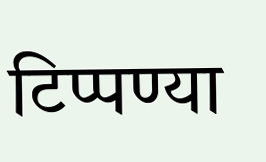टिप्पण्या